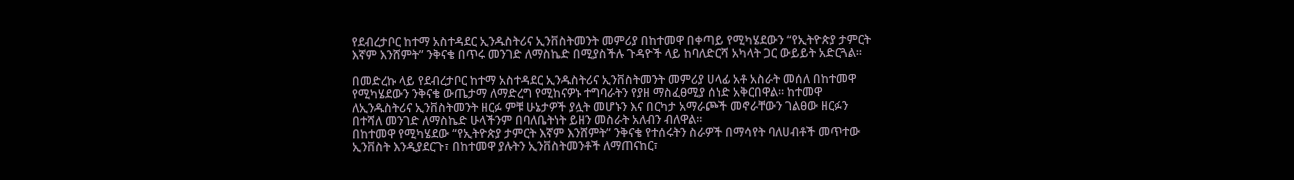የደብረታቦር ከተማ አስተዳደር ኢንዱስትሪና ኢንቨስትመንት መምሪያ በከተመዋ በቀጣይ የሚካሄደውን “የኢትዮጵያ ታምርት እኛም እንሸምት” ንቅናቄ በጥሩ መንገድ ለማስኬድ በሚያስችሉ ጉዳዮች ላይ ከባለድርሻ አካላት ጋር ውይይት አድርጓል፡፡

በመድረኩ ላይ የደብረታቦር ከተማ አስተዳደር ኢንዱስትሪና ኢንቨስትመንት መምሪያ ሀላፊ አቶ አስራት መሰለ በከተመዋ የሚካሄደውን ንቅናቄ ውጤታማ ለማድረግ የሚከናዎኑ ተግባራትን የያዘ ማስፈፀሚያ ሰነድ አቅርበዋል፡፡ ከተመዋ ለኢንዱስትሪና ኢንቨስትመንት ዘርፉ ምቹ ሁኔታዎች ያሏት መሆኑን እና በርካታ አማራጮች መኖራቸውን ገልፀው ዘርፉን በተሻለ መንገድ ለማስኬድ ሁላችንም በባለቤትነት ይዘን መስራት አለብን ብለዋል፡፡
በከተመዋ የሚካሄደው “የኢትዮጵያ ታምርት እኛም እንሸምት” ንቅናቄ የተሰሩትን ስራዎች በማሳየት ባለሀብቶች መጥተው ኢንቨስት እንዲያደርጉ፣ በከተመዋ ያሉትን ኢንቨስትመንቶች ለማጠናከር፣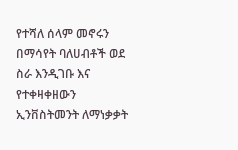የተሻለ ሰላም መኖሩን በማሳየት ባለሀብቶች ወደ ስራ እንዲገቡ እና የተቀዛቀዘውን ኢንቨስትመንት ለማነቃቃት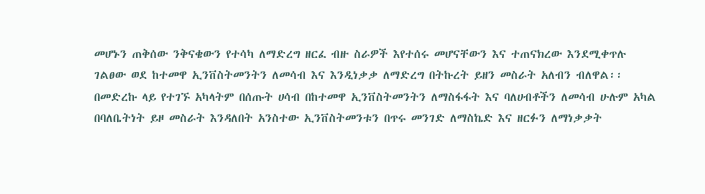መሆኑን ጠቅሰው ንቅናቄውን የተሳካ ለማድረግ ዘርፈ ብዙ ስራዎች እየተሰሩ መሆናቸውን እና ተጠናክረው እንደሚቀጥሉ ገልፀው ወደ ከተመዋ ኢንቨስትመንትን ለመሳብ እና እንዲነቃቃ ለማድረግ በትኩረት ይዘን መስራት አለብን ብለዋል፡፡
በመድረኩ ላይ የተገኙ አካላትም በሰጡት ሀሳብ በከተመዋ ኢንቨስትመንትን ለማስፋፋት እና ባለሀብቶችን ለመሳብ ሁሉም አካል በባለቤትነት ይዞ መስራት እንዳለበት አንስተው ኢንቨስትመንቱን በጥሩ መንገድ ለማስኬድ እና ዘርፉን ለማነቃቃት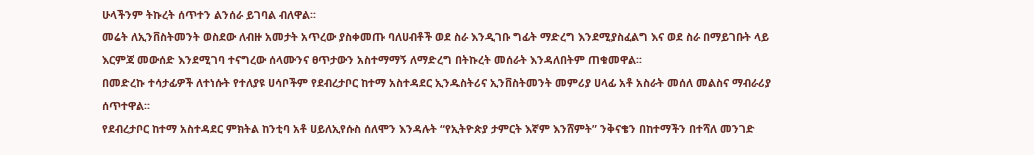ሁላችንም ትኩረት ሰጥተን ልንሰራ ይገባል ብለዋል፡፡
መሬት ለኢንቨስትመንት ወስደው ለብዙ አመታት አጥረው ያስቀመጡ ባለሀብቶች ወደ ስራ እንዲገቡ ግፊት ማድረግ እንደሚያስፈልግ እና ወደ ስራ በማይገቡት ላይ እርምጃ መውሰድ እንደሚገባ ተናግረው ሰላሙንና ፀጥታውን አስተማማኝ ለማድረግ በትኩረት መሰራት እንዳለበትም ጠቁመዋል፡፡
በመድረኩ ተሳታፊዎች ለተነሱት የተለያዩ ሀሳቦችም የደብረታቦር ከተማ አስተዳደር ኢንዱስትሪና ኢንቨስትመንት መምሪያ ሀላፊ አቶ አስራት መሰለ መልስና ማብራሪያ ሰጥተዋል፡፡
የደብረታቦር ከተማ አስተዳደር ምክትል ከንቲባ አቶ ሀይለኢየሱስ ሰለሞን እንዳሉት “የኢትዮጵያ ታምርት እኛም እንሸምት” ንቅናቄን በከተማችን በተሻለ መንገድ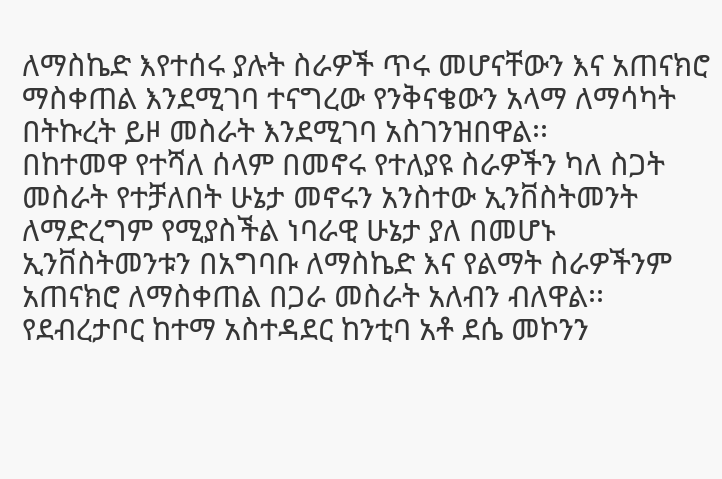ለማስኬድ እየተሰሩ ያሉት ስራዎች ጥሩ መሆናቸውን እና አጠናክሮ ማስቀጠል እንደሚገባ ተናግረው የንቅናቄውን አላማ ለማሳካት በትኩረት ይዞ መስራት እንደሚገባ አስገንዝበዋል፡፡
በከተመዋ የተሻለ ሰላም በመኖሩ የተለያዩ ስራዎችን ካለ ስጋት መስራት የተቻለበት ሁኔታ መኖሩን አንስተው ኢንቨስትመንት ለማድረግም የሚያስችል ነባራዊ ሁኔታ ያለ በመሆኑ ኢንቨስትመንቱን በአግባቡ ለማስኬድ እና የልማት ስራዎችንም አጠናክሮ ለማስቀጠል በጋራ መስራት አለብን ብለዋል፡፡
የደብረታቦር ከተማ አስተዳደር ከንቲባ አቶ ደሴ መኮንን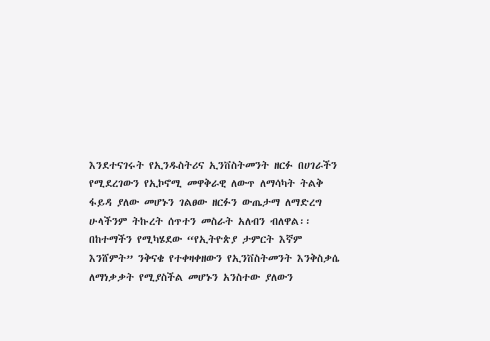እንደተናገሩት የኢንዱስትሪና ኢንቨስትመንት ዘርፉ በሀገራችን የሚደረገውን የኢኮኖሚ መዋቅራዊ ለውጥ ለማሳካት ትልቅ ፋይዳ ያለው መሆኑን ገልፀው ዘርፉን ውጤታማ ለማድረግ ሁላችንም ትኩረት ሰጥተን መስራት አለብን ብለዋል፡፡
በከተማችን የሚካሄደው “የኢትዮጵያ ታምርት እኛም እንሸምት” ንቅናቄ የተቀዛቀዘውን የኢንቨስትመንት እንቅስቃሴ ለማነቃቃት የሚያስችል መሆኑን አንስተው ያለውን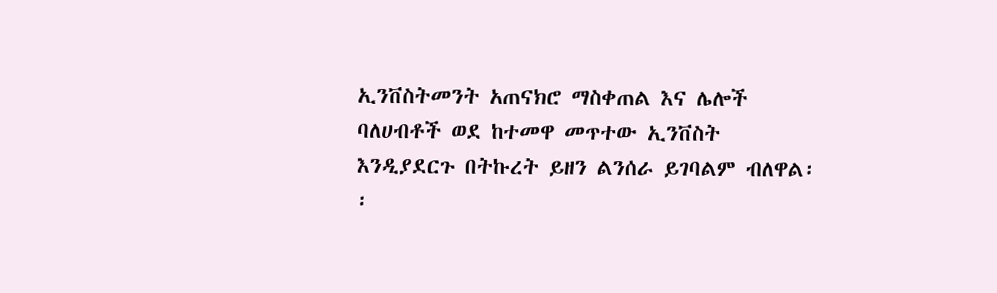ኢንቨስትመንት አጠናክሮ ማስቀጠል እና ሌሎች ባለሀብቶች ወደ ከተመዋ መጥተው ኢንቨስት እንዲያደርጉ በትኩረት ይዘን ልንሰራ ይገባልም ብለዋል፡፡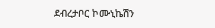ደብረታቦር ኮሙኒኬሽን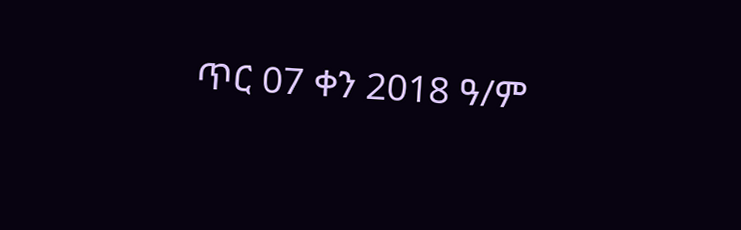ጥር 07 ቀን 2018 ዓ/ም